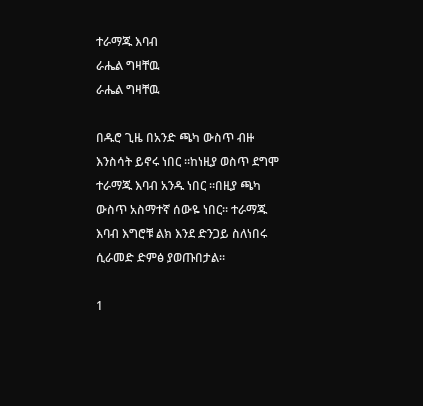ተራማጁ እባብ
ራሔል ግዛቸዉ
ራሔል ግዛቸዉ

በዱሮ ጊዜ በአንድ ጫካ ውስጥ ብዙ እንስሳት ይኖሩ ነበር ።ከነዚያ ወስጥ ደግሞ ተራማጁ እባብ አንዱ ነበር ።በዚያ ጫካ ውስጥ አስማተኛ ሰውዬ ነበር። ተራማጁ እባብ እግሮቹ ልክ እንደ ድንጋይ ስለነበሩ ሲራመድ ድምፅ ያወጡበታል።

1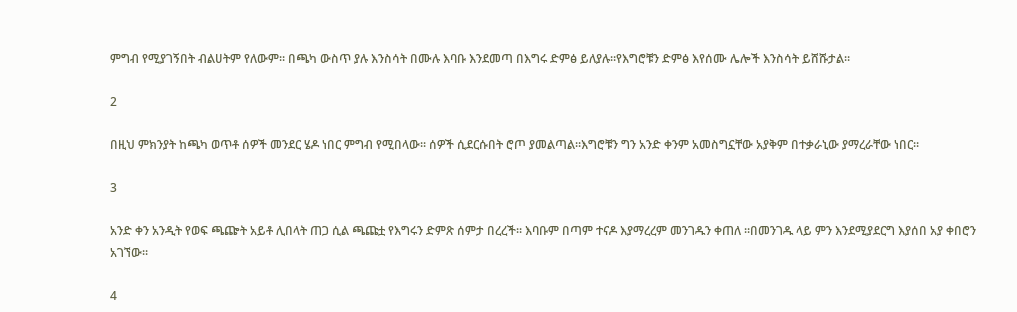ምግብ የሚያገኝበት ብልሀትም የለውም። በጫካ ውስጥ ያሉ እንስሳት በሙሉ እባቡ እንደመጣ በእግሩ ድምፅ ይለያሉ።የእግሮቹን ድምፅ እየሰሙ ሌሎች እንስሳት ይሸሹታል።

2

በዚህ ምክንያት ከጫካ ወጥቶ ሰዎች መንደር ሄዶ ነበር ምግብ የሚበላው፡፡ ሰዎች ሲደርሱበት ሮጦ ያመልጣል።እግሮቹን ግን አንድ ቀንም አመስግኗቸው አያቅም በተቃራኒው ያማረራቸው ነበር።

3

አንድ ቀን አንዲት የወፍ ጫጬት አይቶ ሊበላት ጠጋ ሲል ጫጩቷ የእግሩን ድምጽ ሰምታ በረረች፡፡ እባቡም በጣም ተናዶ እያማረረም መንገዱን ቀጠለ ፡፡በመንገዱ ላይ ምን እንደሚያደርግ እያሰበ አያ ቀበሮን አገኘው።

4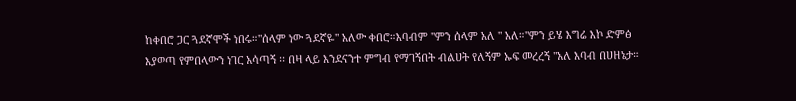ከቀበሮ ጋር ጓደኛሞች ነበሩ።"ሰላም ነው ጓደኛዬ" አለው ቀበሮ።እባብም ''ምን ሰላም አለ " አለ።"ምን ይሄ እግሬ እኮ ድምፅ እያወጣ የምበላውን ነገር አሳጣኝ ፡፡ በዛ ላይ እንደናንተ ምግብ የማገኝበት ብልሀት የለኝም ኡፍ መረረኝ "አለ እባብ በሀዘኔታ።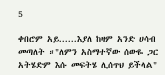5

ቀበሮም አይ......እያለ ከዛም አንድ ሀሳብ መጣለት ።"ለምን አስማተኛው ሰውዬ ጋር አትሄድም እሱ መፍትሄ ሊሰጥህ ይችላል"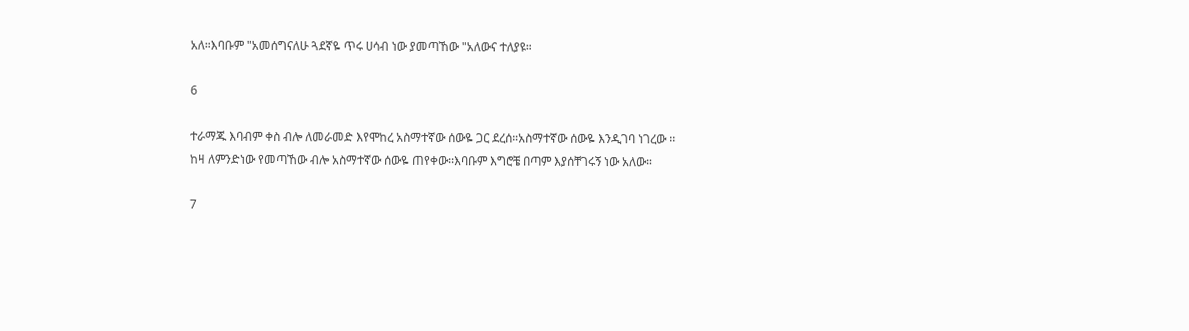አለ።እባቡም "አመሰግናለሁ ጓደኛዬ ጥሩ ሀሳብ ነው ያመጣኸው "አለውና ተለያዩ።

6

ተራማጁ እባብም ቀስ ብሎ ለመራመድ እየሞከረ አስማተኛው ሰውዬ ጋር ደረሰ።አስማተኛው ሰውዬ እንዲገባ ነገረው ፡፡ከዛ ለምንድነው የመጣኸው ብሎ አስማተኛው ሰውዬ ጠየቀው፡፡እባቡም እግሮቼ በጣም እያሰቸገሩኝ ነው አለው።

7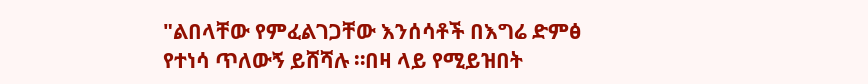"ልበላቸው የምፈልገጋቸው እንሰሳቶች በእግሬ ድምፅ የተነሳ ጥለውኝ ይሸሻሉ ።በዛ ላይ የሚይዝበት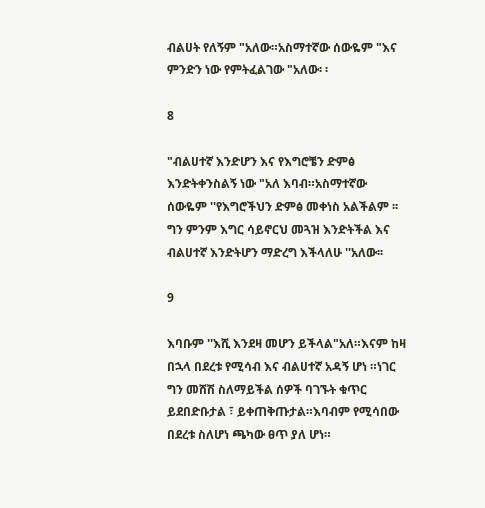ብልሀት የለኝም "አለው።አስማተኛው ሰውዬም "እና ምንድን ነው የምትፈልገው "አለው፡ ፡

8

"ብልሀተኛ እንድሆን እና የእግሮቼን ድምፅ እንድትቀንስልኝ ነው "አለ እባብ።አስማተኛው ሰውዬም ''የእግሮችህን ድምፅ መቀነስ አልችልም ፡፡ግን ምንም እግር ሳይኖርህ መጓዝ እንድትችል እና ብልሀተኛ እንድትሆን ማድረግ እችላለሁ ''አለው፡፡

9

እባቡም ''እሺ እንደዛ መሆን ይችላል"አለ።እናም ከዛ በኋላ በደረቱ የሚሳብ እና ብልሀተኛ አዳኝ ሆነ ።ነገር ግን መሸሽ ስለማይችል ሰዎች ባገኙት ቁጥር ይደበድቡታል ፣ ይቀጠቅጡታል።እባብም የሚሳበው በደረቱ ስለሆነ ጫካው ፀጥ ያለ ሆነ።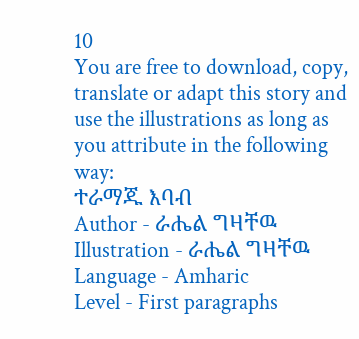10
You are free to download, copy, translate or adapt this story and use the illustrations as long as you attribute in the following way:
ተራማጁ እባብ
Author - ራሔል ግዛቸዉ
Illustration - ራሔል ግዛቸዉ
Language - Amharic
Level - First paragraphs